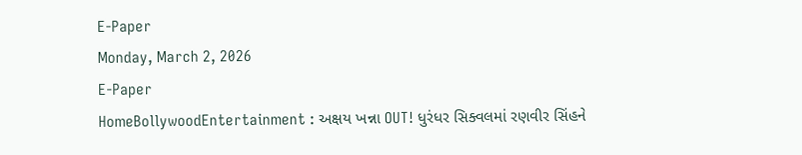E-Paper
Monday, March 2, 2026
E-Paper
HomeBollywoodEntertainment : અક્ષય ખન્ના OUT! ધુરંધર સિક્વલમાં રણવીર સિંહને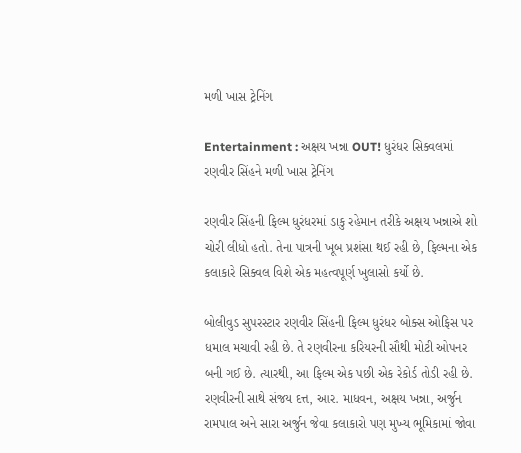મળી ખાસ ટ્રેનિંગ

Entertainment : અક્ષય ખન્ના OUT! ધુરંધર સિક્વલમાં રણવીર સિંહને મળી ખાસ ટ્રેનિંગ

રણવીર સિંહની ફિલ્મ ધુરંધરમાં ડાકુ રહેમાન તરીકે અક્ષય ખન્નાએ શો ચોરી લીધો હતો. તેના પાત્રની ખૂબ પ્રશંસા થઈ રહી છે, ફિલ્મના એક કલાકારે સિક્વલ વિશે એક મહત્વપૂર્ણ ખુલાસો કર્યો છે.

બોલીવુડ સુપરસ્ટાર રણવીર સિંહની ફિલ્મ ધુરંધર બોક્સ ઓફિસ પર ધમાલ મચાવી રહી છે. તે રણવીરના કરિયરની સૌથી મોટી ઓપનર બની ગઈ છે. ત્યારથી, આ ફિલ્મ એક પછી એક રેકોર્ડ તોડી રહી છે. રણવીરની સાથે સંજય દત્ત, આર. માધવન, અક્ષય ખન્ના, અર્જુન રામપાલ અને સારા અર્જુન જેવા કલાકારો પણ મુખ્ય ભૂમિકામાં જોવા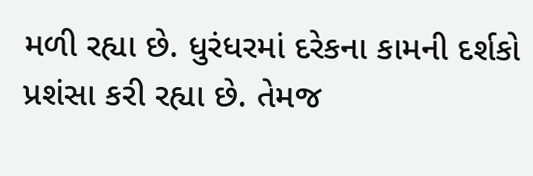મળી રહ્યા છે. ધુરંધરમાં દરેકના કામની દર્શકો પ્રશંસા કરી રહ્યા છે. તેમજ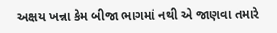અક્ષય ખન્ના કેમ બીજા ભાગમાં નથી એ જાણવા તમારે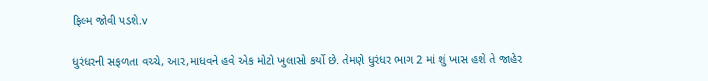ફિલ્મ જોવી પડશે.v

ધુરંધરની સફળતા વચ્ચે, આર,માધવને હવે એક મોટો ખુલાસો કર્યો છે. તેમણે ધુરંધર ભાગ 2 માં શું ખાસ હશે તે જાહેર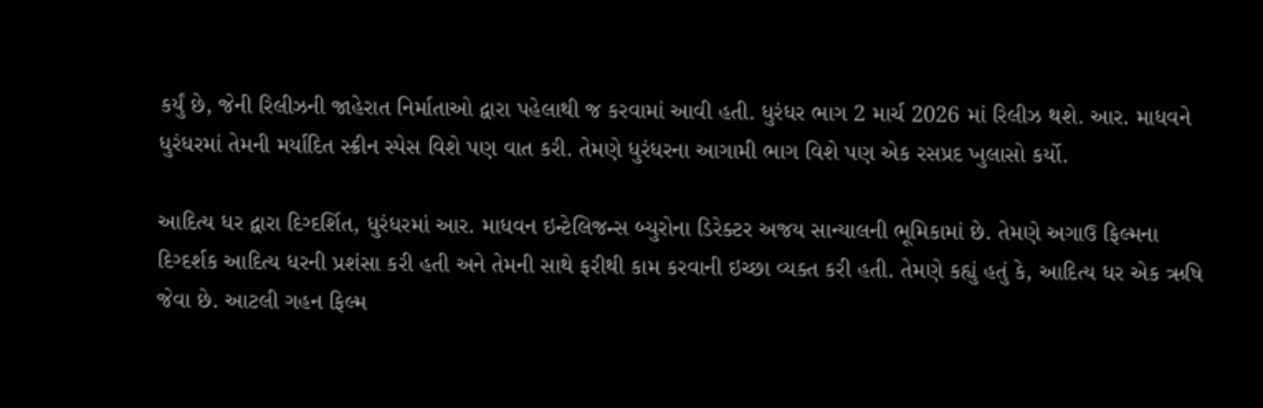કર્યું છે, જેની રિલીઝની જાહેરાત નિર્માતાઓ દ્વારા પહેલાથી જ કરવામાં આવી હતી. ધુરંધર ભાગ 2 માર્ચ 2026 માં રિલીઝ થશે. આર. માધવને ધુરંધરમાં તેમની મર્યાદિત સ્ક્રીન સ્પેસ વિશે પણ વાત કરી. તેમણે ધુરંધરના આગામી ભાગ વિશે પણ એક રસપ્રદ ખુલાસો કર્યો.

આદિત્ય ધર દ્વારા દિગ્દર્શિત, ધુરંધરમાં આર. માધવન ઇન્ટેલિજન્સ બ્યુરોના ડિરેક્ટર અજય સાન્યાલની ભૂમિકામાં છે. તેમણે અગાઉ ફિલ્મના દિગ્દર્શક આદિત્ય ધરની પ્રશંસા કરી હતી અને તેમની સાથે ફરીથી કામ કરવાની ઇચ્છા વ્યક્ત કરી હતી. તેમણે કહ્યું હતું કે, આદિત્ય ધર એક ઋષિ જેવા છે. આટલી ગહન ફિલ્મ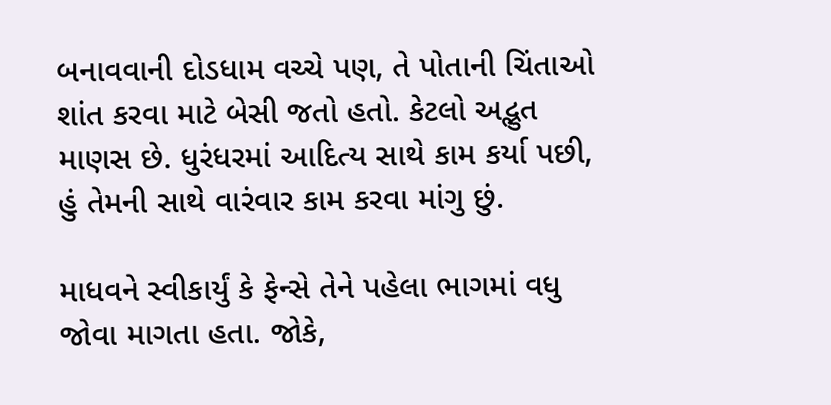બનાવવાની દોડધામ વચ્ચે પણ, તે પોતાની ચિંતાઓ શાંત કરવા માટે બેસી જતો હતો. કેટલો અદ્ભુત માણસ છે. ધુરંધરમાં આદિત્ય સાથે કામ કર્યા પછી, હું તેમની સાથે વારંવાર કામ કરવા માંગુ છું.

માધવને સ્વીકાર્યું કે ફેન્સે તેને પહેલા ભાગમાં વધુ જોવા માગતા હતા. જોકે,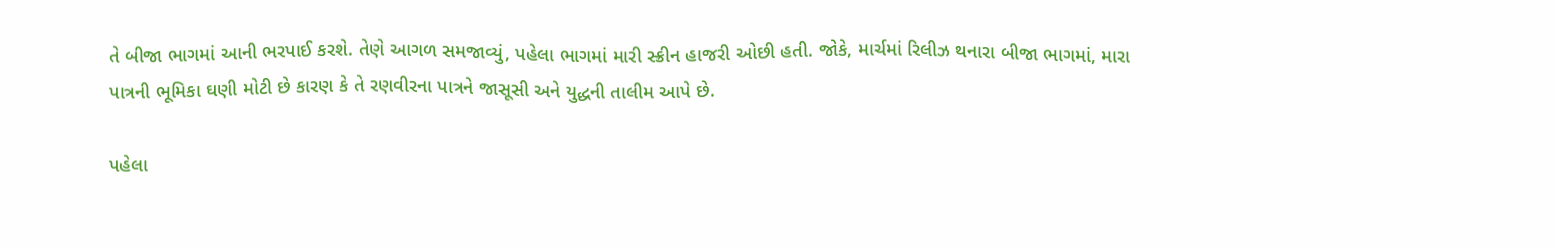તે બીજા ભાગમાં આની ભરપાઈ કરશે. તેણે આગળ સમજાવ્યું, પહેલા ભાગમાં મારી સ્ક્રીન હાજરી ઓછી હતી. જોકે, માર્ચમાં રિલીઝ થનારા બીજા ભાગમાં, મારા પાત્રની ભૂમિકા ઘણી મોટી છે કારણ કે તે રણવીરના પાત્રને જાસૂસી અને યુદ્ધની તાલીમ આપે છે.

પહેલા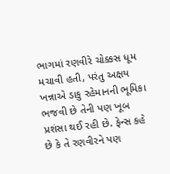ભાગમાં રણવીરે ચોક્કસ ધૂમ મચાવી હતી, પરંતુ અક્ષય ખન્નાએ ડાકુ રહેમાનની ભૂમિકા ભજવી છે તેની પણ ખૂબ પ્રશંસા થઈ રહી છે. ફેન્સ કહે છે કે તે રણવીરને પણ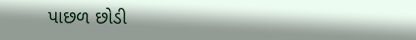પાછળ છોડી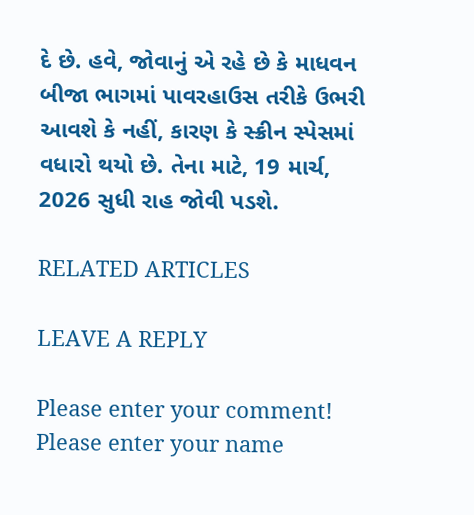દે છે. હવે, જોવાનું એ રહે છે કે માધવન બીજા ભાગમાં પાવરહાઉસ તરીકે ઉભરી આવશે કે નહીં, કારણ કે સ્ક્રીન સ્પેસમાં વધારો થયો છે. તેના માટે, 19 માર્ચ, 2026 સુધી રાહ જોવી પડશે.

RELATED ARTICLES

LEAVE A REPLY

Please enter your comment!
Please enter your name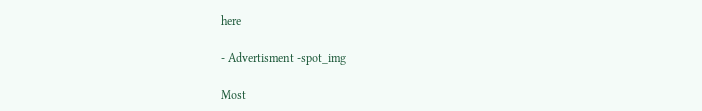here

- Advertisment -spot_img

Most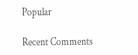Popular

Recent Comments